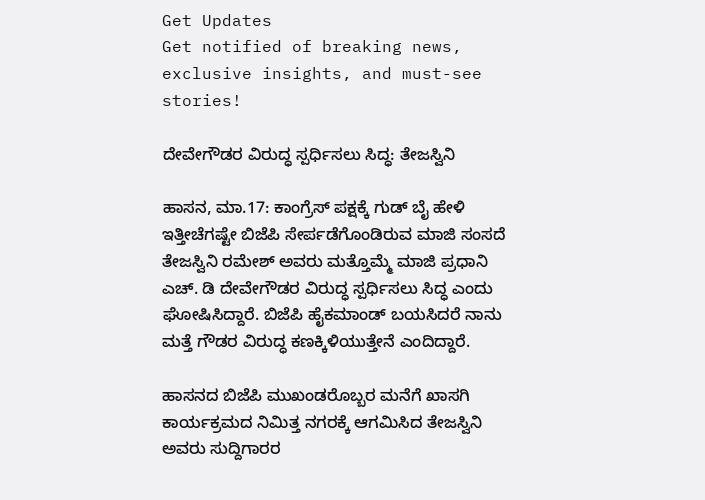Get Updates
Get notified of breaking news, exclusive insights, and must-see stories!

ದೇವೇಗೌಡರ ವಿರುದ್ಧ ಸ್ಪರ್ಧಿಸಲು ಸಿದ್ಧ: ತೇಜಸ್ವಿನಿ

ಹಾಸನ, ಮಾ.17: ಕಾಂಗ್ರೆಸ್ ಪಕ್ಷಕ್ಕೆ ಗುಡ್ ಬೈ ಹೇಳಿ ಇತ್ತೀಚೆಗಷ್ಟೇ ಬಿಜೆಪಿ ಸೇರ್ಪಡೆಗೊಂಡಿರುವ ಮಾಜಿ ಸಂಸದೆ ತೇಜಸ್ವಿನಿ ರಮೇಶ್ ಅವರು ಮತ್ತೊಮ್ಮೆ ಮಾಜಿ ಪ್ರಧಾನಿ ಎಚ್. ಡಿ ದೇವೇಗೌಡರ ವಿರುದ್ಧ ಸ್ಪರ್ಧಿಸಲು ಸಿದ್ಧ ಎಂದು ಘೋಷಿಸಿದ್ದಾರೆ. ಬಿಜೆಪಿ ಹೈಕಮಾಂಡ್ ಬಯಸಿದರೆ ನಾನು ಮತ್ತೆ ಗೌಡರ ವಿರುದ್ಧ ಕಣಕ್ಕಿಳಿಯುತ್ತೇನೆ ಎಂದಿದ್ದಾರೆ.

ಹಾಸನದ ಬಿಜೆಪಿ ಮುಖಂಡರೊಬ್ಬರ ಮನೆಗೆ ಖಾಸಗಿ ಕಾರ್ಯಕ್ರಮದ ನಿಮಿತ್ತ ನಗರಕ್ಕೆ ಆಗಮಿಸಿದ ತೇಜಸ್ವಿನಿ ಅವರು ಸುದ್ದಿಗಾರರ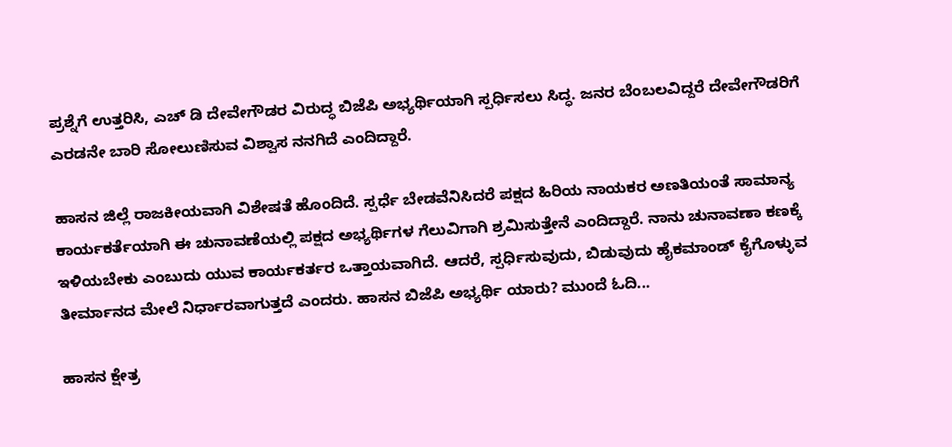ಪ್ರಶ್ನೆಗೆ ಉತ್ತರಿಸಿ, ಎಚ್ ಡಿ ದೇವೇಗೌಡರ ವಿರುದ್ಧ ಬಿಜೆಪಿ ಅಭ್ಯರ್ಥಿಯಾಗಿ ಸ್ಪರ್ಧಿಸಲು ಸಿದ್ಧ. ಜನರ ಬೆಂಬಲವಿದ್ದರೆ ದೇವೇಗೌಡರಿಗೆ ಎರಡನೇ ಬಾರಿ ಸೋಲುಣಿಸುವ ವಿಶ್ವಾಸ ನನಗಿದೆ ಎಂದಿದ್ದಾರೆ.

ಹಾಸನ ಜಿಲ್ಲೆ ರಾಜಕೀಯವಾಗಿ ವಿಶೇಷತೆ ಹೊಂದಿದೆ. ಸ್ಪರ್ಧೆ ಬೇಡವೆನಿಸಿದರೆ ಪಕ್ಷದ ಹಿರಿಯ ನಾಯಕರ ಅಣತಿಯಂತೆ ಸಾಮಾನ್ಯ ಕಾರ್ಯಕರ್ತೆಯಾಗಿ ಈ ಚುನಾವಣೆಯಲ್ಲಿ ಪಕ್ಷದ ಅಭ್ಯರ್ಥಿಗಳ ಗೆಲುವಿಗಾಗಿ ಶ್ರಮಿಸುತ್ತೇನೆ ಎಂದಿದ್ದಾರೆ. ನಾನು ಚುನಾವಣಾ ಕಣಕ್ಕೆ ಇಳಿಯಬೇಕು ಎಂಬುದು ಯುವ ಕಾರ್ಯಕರ್ತರ ಒತ್ತಾಯವಾಗಿದೆ. ಆದರೆ, ಸ್ಪರ್ಧಿಸುವುದು, ಬಿಡುವುದು ಹೈಕಮಾಂಡ್ ಕೈಗೊಳ್ಳುವ ತೀರ್ಮಾನದ ಮೇಲೆ ನಿರ್ಧಾರವಾಗುತ್ತದೆ ಎಂದರು. ಹಾಸನ ಬಿಜೆಪಿ ಅಭ್ಯರ್ಥಿ ಯಾರು? ಮುಂದೆ ಓದಿ...

ಹಾಸನ ಕ್ಷೇತ್ರ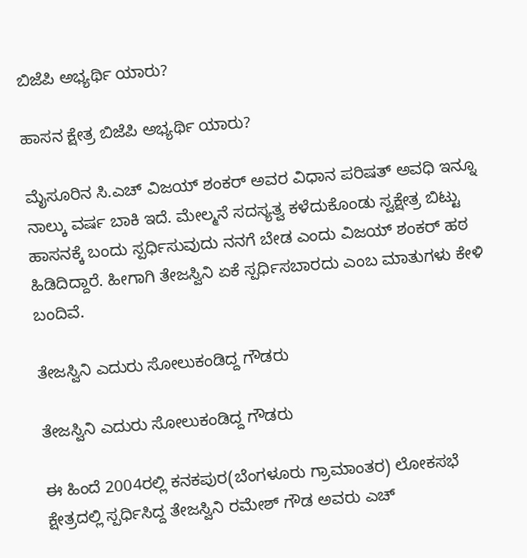ಬಿಜೆಪಿ ಅಭ್ಯರ್ಥಿ ಯಾರು?

ಹಾಸನ ಕ್ಷೇತ್ರ ಬಿಜೆಪಿ ಅಭ್ಯರ್ಥಿ ಯಾರು?

ಮೈಸೂರಿನ ಸಿ.ಎಚ್ ವಿಜಯ್ ಶಂಕರ್ ಅವರ ವಿಧಾನ ಪರಿಷತ್ ಅವಧಿ ಇನ್ನೂ ನಾಲ್ಕು ವರ್ಷ ಬಾಕಿ ಇದೆ. ಮೇಲ್ಮನೆ ಸದಸ್ಯತ್ವ ಕಳೆದುಕೊಂಡು ಸ್ವಕ್ಷೇತ್ರ ಬಿಟ್ಟು ಹಾಸನಕ್ಕೆ ಬಂದು ಸ್ಪರ್ಧಿಸುವುದು ನನಗೆ ಬೇಡ ಎಂದು ವಿಜಯ್ ಶಂಕರ್ ಹಠ ಹಿಡಿದಿದ್ದಾರೆ. ಹೀಗಾಗಿ ತೇಜಸ್ವಿನಿ ಏಕೆ ಸ್ಪರ್ಧಿಸಬಾರದು ಎಂಬ ಮಾತುಗಳು ಕೇಳಿ ಬಂದಿವೆ.

ತೇಜಸ್ವಿನಿ ಎದುರು ಸೋಲುಕಂಡಿದ್ದ ಗೌಡರು

ತೇಜಸ್ವಿನಿ ಎದುರು ಸೋಲುಕಂಡಿದ್ದ ಗೌಡರು

ಈ ಹಿಂದೆ 2004ರಲ್ಲಿ ಕನಕಪುರ(ಬೆಂಗಳೂರು ಗ್ರಾಮಾಂತರ) ಲೋಕಸಭೆ ಕ್ಷೇತ್ರದಲ್ಲಿ ಸ್ಪರ್ಧಿಸಿದ್ದ ತೇಜಸ್ವಿನಿ ರಮೇಶ್ ಗೌಡ ಅವರು ಎಚ್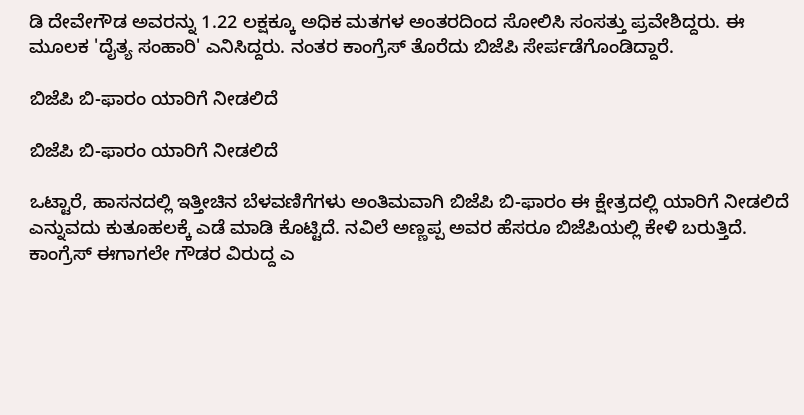ಡಿ ದೇವೇಗೌಡ ಅವರನ್ನು 1.22 ಲಕ್ಷಕ್ಕೂ ಅಧಿಕ ಮತಗಳ ಅಂತರದಿಂದ ಸೋಲಿಸಿ ಸಂಸತ್ತು ಪ್ರವೇಶಿದ್ದರು. ಈ ಮೂಲಕ 'ದೈತ್ಯ ಸಂಹಾರಿ' ಎನಿಸಿದ್ದರು. ನಂತರ ಕಾಂಗ್ರೆಸ್ ತೊರೆದು ಬಿಜೆಪಿ ಸೇರ್ಪಡೆಗೊಂಡಿದ್ದಾರೆ.

ಬಿಜೆಪಿ ಬಿ-ಫಾರಂ ಯಾರಿಗೆ ನೀಡಲಿದೆ

ಬಿಜೆಪಿ ಬಿ-ಫಾರಂ ಯಾರಿಗೆ ನೀಡಲಿದೆ

ಒಟ್ಟಾರೆ, ಹಾಸನದಲ್ಲಿ ಇತ್ತೀಚಿನ ಬೆಳವಣಿಗೆಗಳು ಅಂತಿಮವಾಗಿ ಬಿಜೆಪಿ ಬಿ-ಫಾರಂ ಈ ಕ್ಷೇತ್ರದಲ್ಲಿ ಯಾರಿಗೆ ನೀಡಲಿದೆ ಎನ್ನುವದು ಕುತೂಹಲಕ್ಕೆ ಎಡೆ ಮಾಡಿ ಕೊಟ್ಟಿದೆ. ನವಿಲೆ ಅಣ್ಣಪ್ಪ ಅವರ ಹೆಸರೂ ಬಿಜೆಪಿಯಲ್ಲಿ ಕೇಳಿ ಬರುತ್ತಿದೆ. ಕಾಂಗ್ರೆಸ್ ಈಗಾಗಲೇ ಗೌಡರ ವಿರುದ್ದ ಎ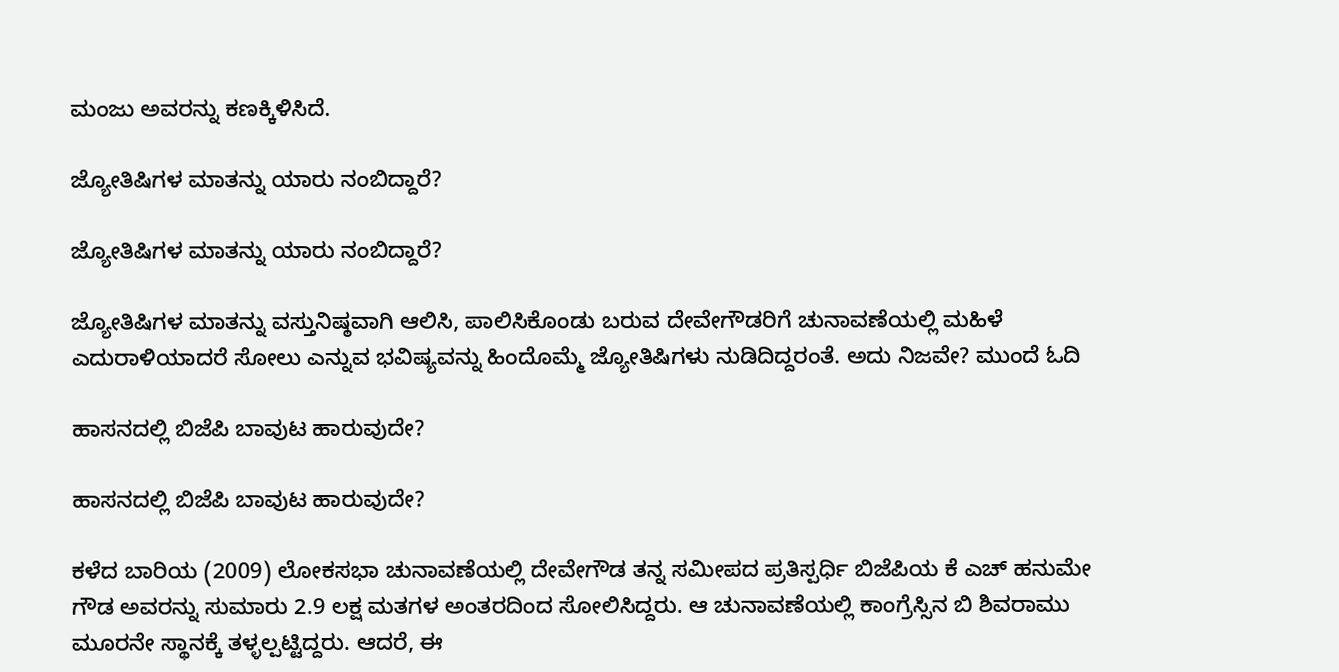ಮಂಜು ಅವರನ್ನು ಕಣಕ್ಕಿಳಿಸಿದೆ.

ಜ್ಯೋತಿಷಿಗಳ ಮಾತನ್ನು ಯಾರು ನಂಬಿದ್ದಾರೆ?

ಜ್ಯೋತಿಷಿಗಳ ಮಾತನ್ನು ಯಾರು ನಂಬಿದ್ದಾರೆ?

ಜ್ಯೋತಿಷಿಗಳ ಮಾತನ್ನು ವಸ್ತುನಿಷ್ಠವಾಗಿ ಆಲಿಸಿ, ಪಾಲಿಸಿಕೊಂಡು ಬರುವ ದೇವೇಗೌಡರಿಗೆ ಚುನಾವಣೆಯಲ್ಲಿ ಮಹಿಳೆ ಎದುರಾಳಿಯಾದರೆ ಸೋಲು ಎನ್ನುವ ಭವಿಷ್ಯವನ್ನು ಹಿಂದೊಮ್ಮೆ ಜ್ಯೋತಿಷಿಗಳು ನುಡಿದಿದ್ದರಂತೆ. ಅದು ನಿಜವೇ? ಮುಂದೆ ಓದಿ

ಹಾಸನದಲ್ಲಿ ಬಿಜೆಪಿ ಬಾವುಟ ಹಾರುವುದೇ?

ಹಾಸನದಲ್ಲಿ ಬಿಜೆಪಿ ಬಾವುಟ ಹಾರುವುದೇ?

ಕಳೆದ ಬಾರಿಯ (2009) ಲೋಕಸಭಾ ಚುನಾವಣೆಯಲ್ಲಿ ದೇವೇಗೌಡ ತನ್ನ ಸಮೀಪದ ಪ್ರತಿಸ್ಪರ್ಧಿ ಬಿಜೆಪಿಯ ಕೆ ಎಚ್ ಹನುಮೇ ಗೌಡ ಅವರನ್ನು ಸುಮಾರು 2.9 ಲಕ್ಷ ಮತಗಳ ಅಂತರದಿಂದ ಸೋಲಿಸಿದ್ದರು. ಆ ಚುನಾವಣೆಯಲ್ಲಿ ಕಾಂಗ್ರೆಸ್ಸಿನ ಬಿ ಶಿವರಾಮು ಮೂರನೇ ಸ್ಥಾನಕ್ಕೆ ತಳ್ಳಲ್ಪಟ್ಟಿದ್ದರು. ಆದರೆ, ಈ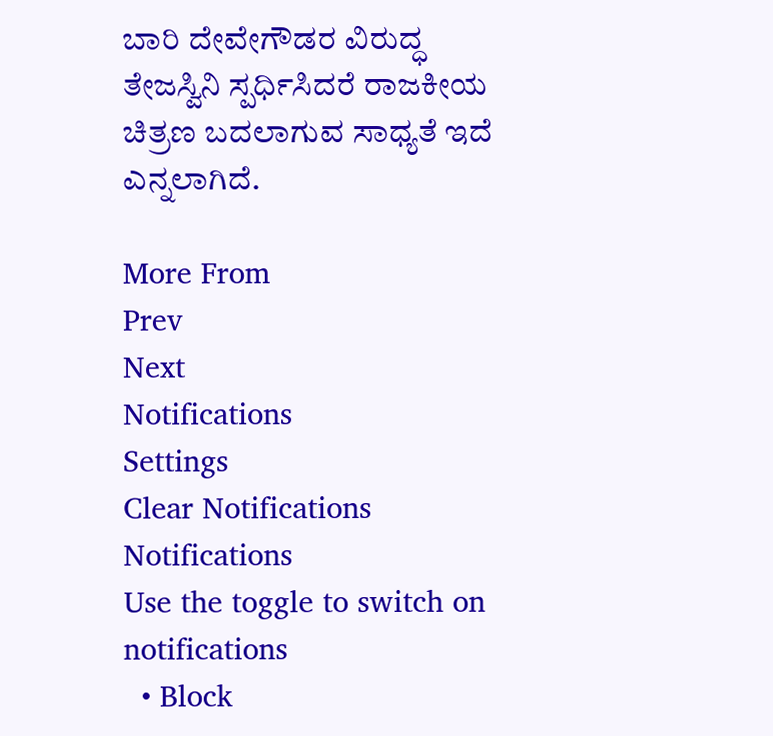ಬಾರಿ ದೇವೇಗೌಡರ ವಿರುದ್ಧ ತೇಜಸ್ವಿನಿ ಸ್ಪರ್ಧಿಸಿದರೆ ರಾಜಕೀಯ ಚಿತ್ರಣ ಬದಲಾಗುವ ಸಾಧ್ಯತೆ ಇದೆ ಎನ್ನಲಾಗಿದೆ.

More From
Prev
Next
Notifications
Settings
Clear Notifications
Notifications
Use the toggle to switch on notifications
  • Block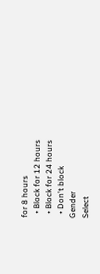for 8 hours
  • Block for 12 hours
  • Block for 24 hours
  • Don't block
Gender
Select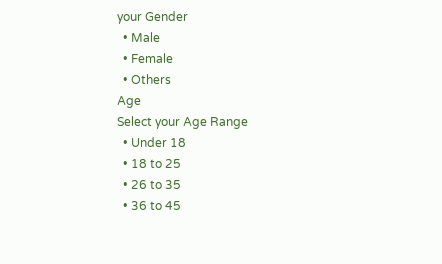your Gender
  • Male
  • Female
  • Others
Age
Select your Age Range
  • Under 18
  • 18 to 25
  • 26 to 35
  • 36 to 45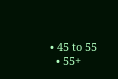• 45 to 55
  • 55+